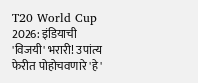T20 World Cup 2026: इंडियाची 'विजयी' भरारी! उपांत्य फेरीत पोहोचवणारे 'हे'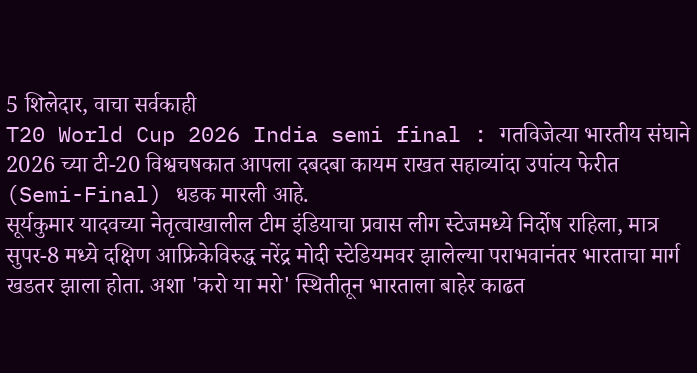5 शिलेदार, वाचा सर्वकाही
T20 World Cup 2026 India semi final : गतविजेत्या भारतीय संघाने 2026 च्या टी-20 विश्वचषकात आपला दबदबा कायम राखत सहाव्यांदा उपांत्य फेरीत (Semi-Final) धडक मारली आहे.
सूर्यकुमार यादवच्या नेतृत्वाखालील टीम इंडियाचा प्रवास लीग स्टेजमध्ये निर्दोष राहिला, मात्र सुपर-8 मध्ये दक्षिण आफ्रिकेविरुद्ध नरेंद्र मोदी स्टेडियमवर झालेल्या पराभवानंतर भारताचा मार्ग खडतर झाला होता. अशा 'करो या मरो' स्थितीतून भारताला बाहेर काढत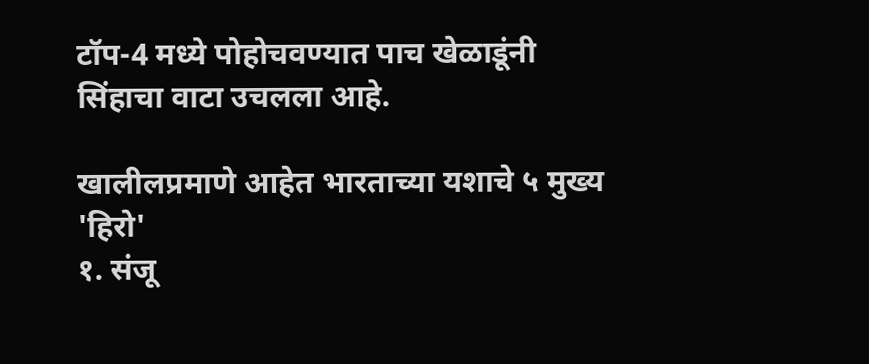टॉप-4 मध्ये पोहोचवण्यात पाच खेळाडूंनी सिंहाचा वाटा उचलला आहे.

खालीलप्रमाणे आहेत भारताच्या यशाचे ५ मुख्य 'हिरो'
१. संजू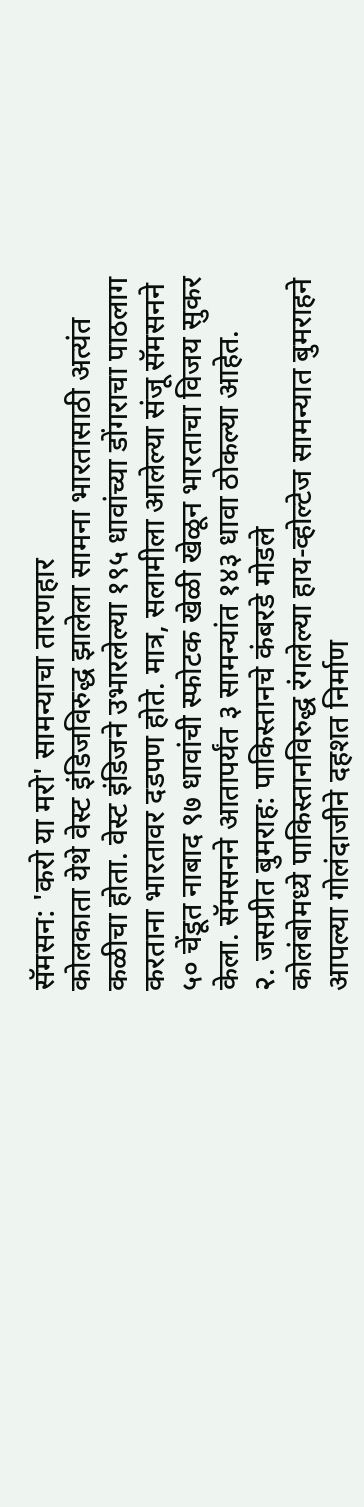सॅमसन: 'करो या मरो' सामन्याचा तारणहार
कोलकाता येथे वेस्ट इंडिजविरुद्ध झालेला सामना भारतासाठी अत्यंत कळीचा होता. वेस्ट इंडिजने उभारलेल्या १९५ धावांच्या डोंगराचा पाठलाग करताना भारतावर दडपण होते. मात्र, सलामीला आलेल्या संजू सॅमसनने ५० चेंडूत नाबाद ९७ धावांची स्फोटक खेळी खेळून भारताचा विजय सुकर केला. सॅमसनने आतापर्यंत ३ सामन्यांत १४३ धावा ठोकल्या आहेत.
२. जसप्रीत बुमराह: पाकिस्तानचे कंबरडे मोडले
कोलंबोमध्ये पाकिस्तानविरुद्ध रंगलेल्या हाय-व्होल्टेज सामन्यात बुमराहने आपल्या गोलंदाजीने दहशत निर्माण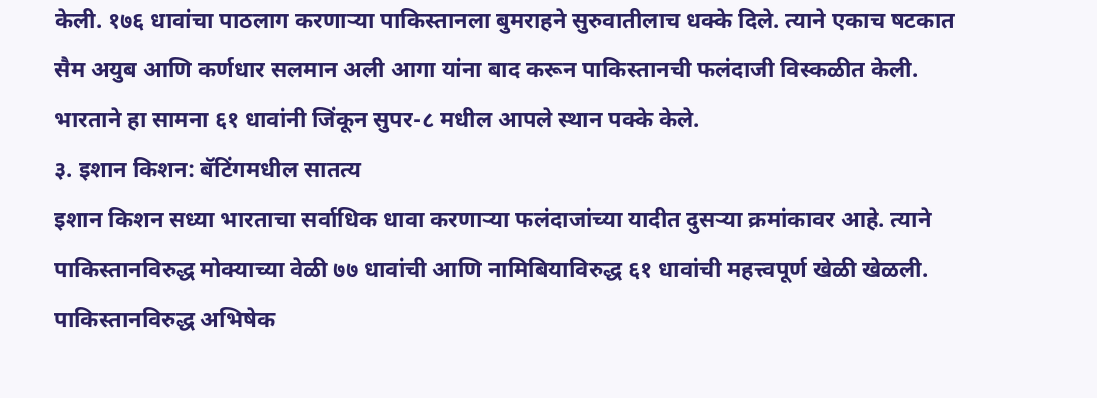केली. १७६ धावांचा पाठलाग करणाऱ्या पाकिस्तानला बुमराहने सुरुवातीलाच धक्के दिले. त्याने एकाच षटकात सैम अयुब आणि कर्णधार सलमान अली आगा यांना बाद करून पाकिस्तानची फलंदाजी विस्कळीत केली. भारताने हा सामना ६१ धावांनी जिंकून सुपर-८ मधील आपले स्थान पक्के केले.
३. इशान किशन: बॅटिंगमधील सातत्य
इशान किशन सध्या भारताचा सर्वाधिक धावा करणाऱ्या फलंदाजांच्या यादीत दुसऱ्या क्रमांकावर आहे. त्याने पाकिस्तानविरुद्ध मोक्याच्या वेळी ७७ धावांची आणि नामिबियाविरुद्ध ६१ धावांची महत्त्वपूर्ण खेळी खेळली. पाकिस्तानविरुद्ध अभिषेक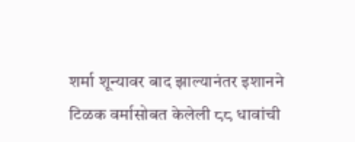शर्मा शून्यावर बाद झाल्यानंतर इशानने टिळक वर्मासोबत केलेली ८८ धावांची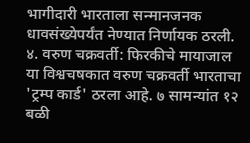भागीदारी भारताला सन्मानजनक धावसंख्येपर्यंत नेण्यात निर्णायक ठरली.
४. वरुण चक्रवर्ती: फिरकीचे मायाजाल
या विश्वचषकात वरुण चक्रवर्ती भारताचा 'ट्रम्प कार्ड' ठरला आहे. ७ सामन्यांत १२ बळी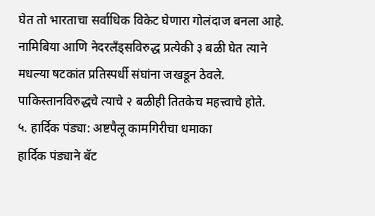घेत तो भारताचा सर्वाधिक विकेट घेणारा गोलंदाज बनला आहे. नामिबिया आणि नेदरलँड्सविरुद्ध प्रत्येकी ३ बळी घेत त्याने मधल्या षटकांत प्रतिस्पर्धी संघांना जखडून ठेवले. पाकिस्तानविरुद्धचे त्याचे २ बळीही तितकेच महत्त्वाचे होते.
५. हार्दिक पंड्या: अष्टपैलू कामगिरीचा धमाका
हार्दिक पंड्याने बॅट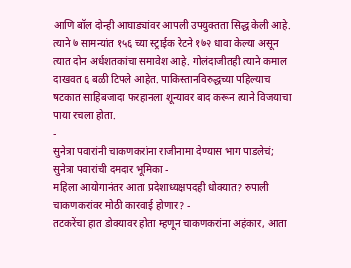आणि बॉल दोन्ही आघाड्यांवर आपली उपयुक्तता सिद्ध केली आहे. त्याने ७ सामन्यांत १५६ च्या स्ट्राईक रेटने १७२ धावा केल्या असून त्यात दोन अर्धशतकांचा समावेश आहे. गोलंदाजीतही त्याने कमाल दाखवत ६ बळी टिपले आहेत. पाकिस्तानविरुद्धच्या पहिल्याच षटकात साहिबजादा फरहानला शून्यावर बाद करून त्याने विजयाचा पाया रचला होता.
-
सुनेत्रा पवारांनी चाकणकरांना राजीनामा देण्यास भाग पाडलेचं; सुनेत्रा पवारांची दमदार भूमिका -
महिला आयोगानंतर आता प्रदेशाध्यक्षपदही धोक्यात? रुपाली चाकणकरांवर मोठी कारवाई होणार? -
तटकरेंचा हात डोक्यावर होता म्हणून चाकणकरांना अहंकार, आता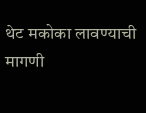थेट मकोका लावण्याची मागणी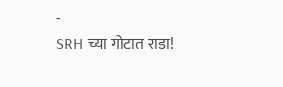-
SRH च्या गोटात राडा!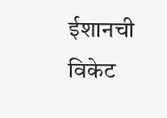ईशानची विकेट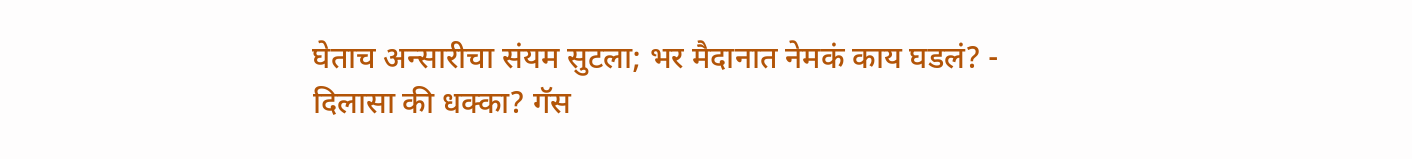घेताच अन्सारीचा संयम सुटला; भर मैदानात नेमकं काय घडलं? -
दिलासा की धक्का? गॅस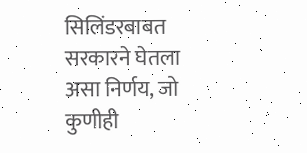सिलिंडरबाबत सरकारने घेतला असा निर्णय, जो कुणीही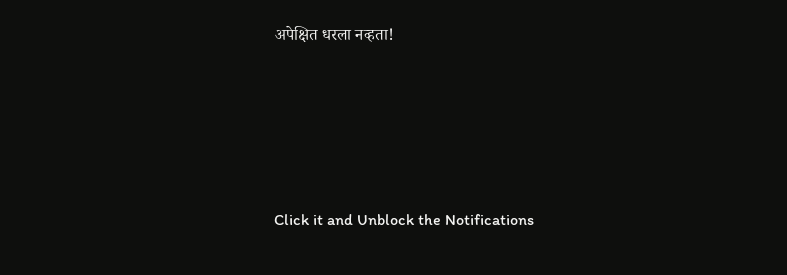अपेक्षित धरला नव्हता!







Click it and Unblock the Notifications